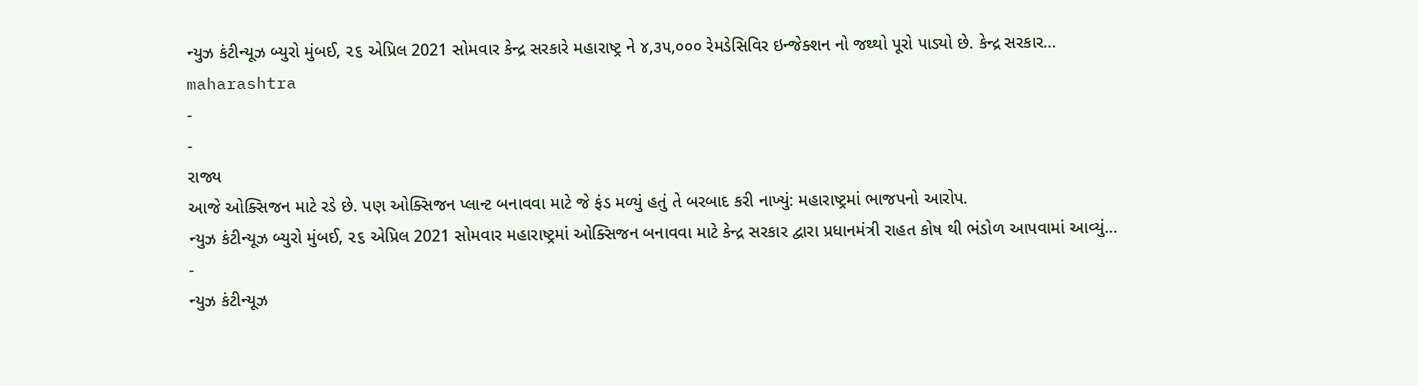ન્યુઝ કંટીન્યૂઝ બ્યુરો મુંબઈ, ૨૬ એપ્રિલ 2021 સોમવાર કેન્દ્ર સરકારે મહારાષ્ટ્ર ને ૪,૩૫,૦૦૦ રેમડેસિવિર ઇન્જેક્શન નો જથ્થો પૂરો પાડ્યો છે. કેન્દ્ર સરકાર…
maharashtra
-
-
રાજ્ય
આજે ઓક્સિજન માટે રડે છે. પણ ઓક્સિજન પ્લાન્ટ બનાવવા માટે જે ફંડ મળ્યું હતું તે બરબાદ કરી નાખ્યું: મહારાષ્ટ્રમાં ભાજપનો આરોપ.
ન્યુઝ કંટીન્યૂઝ બ્યુરો મુંબઈ, ૨૬ એપ્રિલ 2021 સોમવાર મહારાષ્ટ્રમાં ઓક્સિજન બનાવવા માટે કેન્દ્ર સરકાર દ્વારા પ્રધાનમંત્રી રાહત કોષ થી ભંડોળ આપવામાં આવ્યું…
-
ન્યુઝ કંટીન્યૂઝ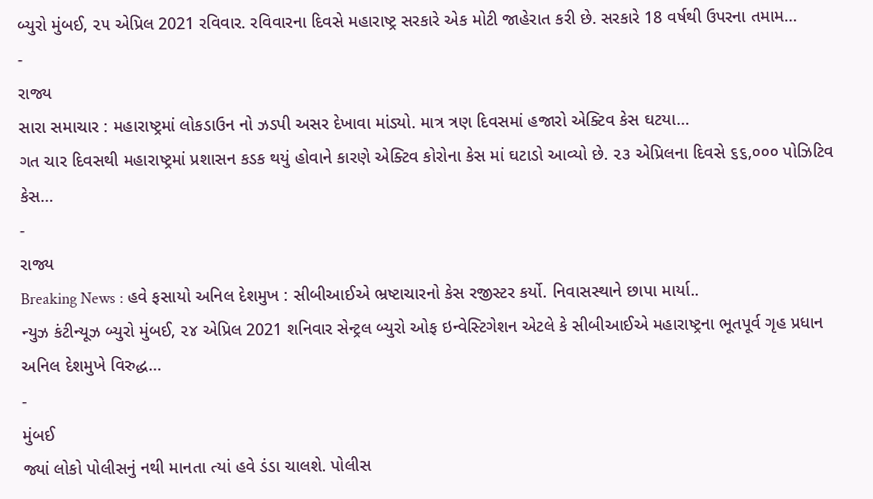બ્યુરો મુંબઈ, ૨૫ એપ્રિલ 2021 રવિવાર. રવિવારના દિવસે મહારાષ્ટ્ર સરકારે એક મોટી જાહેરાત કરી છે. સરકારે 18 વર્ષથી ઉપરના તમામ…
-
રાજ્ય
સારા સમાચાર : મહારાષ્ટ્રમાં લોકડાઉન નો ઝડપી અસર દેખાવા માંડ્યો. માત્ર ત્રણ દિવસમાં હજારો એક્ટિવ કેસ ઘટયા…
ગત ચાર દિવસથી મહારાષ્ટ્રમાં પ્રશાસન કડક થયું હોવાને કારણે એક્ટિવ કોરોના કેસ માં ઘટાડો આવ્યો છે. ૨૩ એપ્રિલના દિવસે ૬૬,૦૦૦ પોઝિટિવ કેસ…
-
રાજ્ય
Breaking News : હવે ફસાયો અનિલ દેશમુખ : સીબીઆઈએ ભ્રષ્ટાચારનો કેસ રજીસ્ટર કર્યો. નિવાસસ્થાને છાપા માર્યા..
ન્યુઝ કંટીન્યૂઝ બ્યુરો મુંબઈ, ૨૪ એપ્રિલ 2021 શનિવાર સેન્ટ્રલ બ્યુરો ઓફ ઇન્વેસ્ટિગેશન એટલે કે સીબીઆઈએ મહારાષ્ટ્રના ભૂતપૂર્વ ગૃહ પ્રધાન અનિલ દેશમુખે વિરુદ્ધ…
-
મુંબઈ
જ્યાં લોકો પોલીસનું નથી માનતા ત્યાં હવે ડંડા ચાલશે. પોલીસ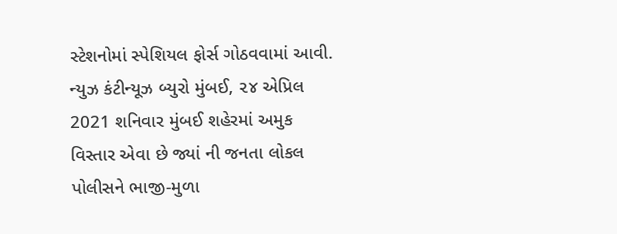સ્ટેશનોમાં સ્પેશિયલ ફોર્સ ગોઠવવામાં આવી.
ન્યુઝ કંટીન્યૂઝ બ્યુરો મુંબઈ, ૨૪ એપ્રિલ 2021 શનિવાર મુંબઈ શહેરમાં અમુક વિસ્તાર એવા છે જ્યાં ની જનતા લોકલ પોલીસને ભાજી-મુળા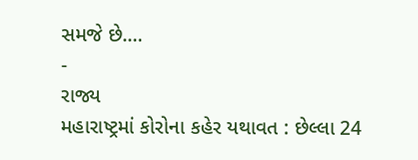સમજે છે.…
-
રાજ્ય
મહારાષ્ટ્રમાં કોરોના કહેર યથાવત : છેલ્લા 24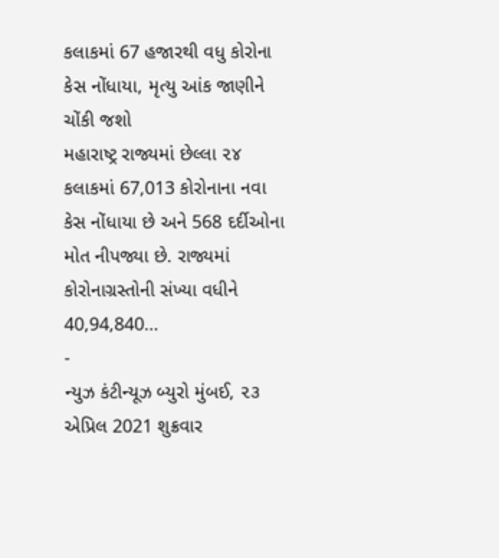કલાકમાં 67 હજારથી વધુ કોરોના કેસ નોંધાયા, મૃત્યુ આંક જાણીને ચોંકી જશો
મહારાષ્ટ્ર રાજ્યમાં છેલ્લા ૨૪ કલાકમાં 67,013 કોરોનાના નવા કેસ નોંધાયા છે અને 568 દર્દીઓના મોત નીપજ્યા છે. રાજ્યમાં કોરોનાગ્રસ્તોની સંખ્યા વધીને 40,94,840…
-
ન્યુઝ કંટીન્યૂઝ બ્યુરો મુંબઈ, ૨૩ એપ્રિલ 2021 શુક્રવાર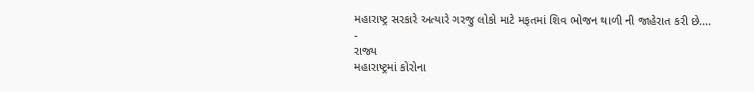મહારાષ્ટ્ર સરકારે અત્યારે ગરજુ લોકો માટે મફતમાં શિવ ભોજન થાળી ની જાહેરાત કરી છે.…
-
રાજ્ય
મહારાષ્ટ્રમાં કોરોના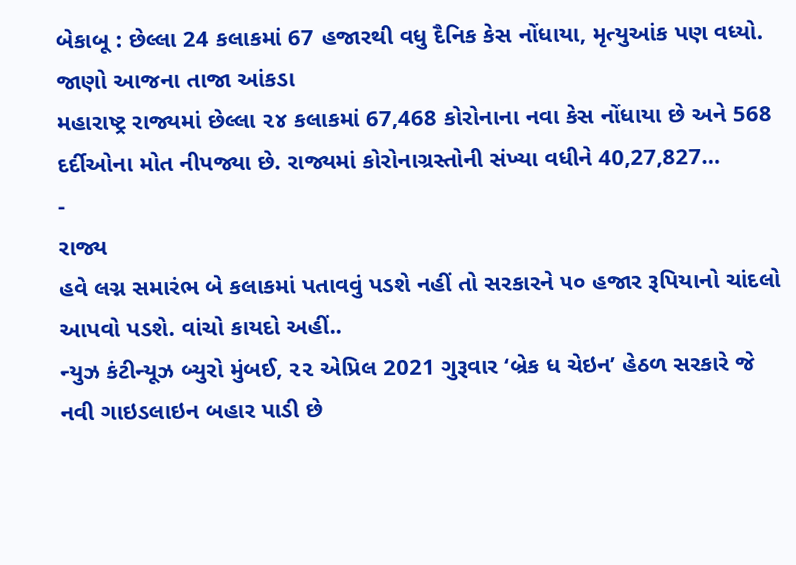બેકાબૂ : છેલ્લા 24 કલાકમાં 67 હજારથી વધુ દૈનિક કેસ નોંધાયા, મૃત્યુઆંક પણ વધ્યો. જાણો આજના તાજા આંકડા
મહારાષ્ટ્ર રાજ્યમાં છેલ્લા ૨૪ કલાકમાં 67,468 કોરોનાના નવા કેસ નોંધાયા છે અને 568 દર્દીઓના મોત નીપજ્યા છે. રાજ્યમાં કોરોનાગ્રસ્તોની સંખ્યા વધીને 40,27,827…
-
રાજ્ય
હવે લગ્ન સમારંભ બે કલાકમાં પતાવવું પડશે નહીં તો સરકારને ૫૦ હજાર રૂપિયાનો ચાંદલો આપવો પડશે. વાંચો કાયદો અહીં..
ન્યુઝ કંટીન્યૂઝ બ્યુરો મુંબઈ, ૨૨ એપ્રિલ 2021 ગુરૂવાર ‘બ્રેક ધ ચેઇન’ હેઠળ સરકારે જે નવી ગાઇડલાઇન બહાર પાડી છે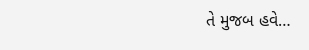તે મુજબ હવે…